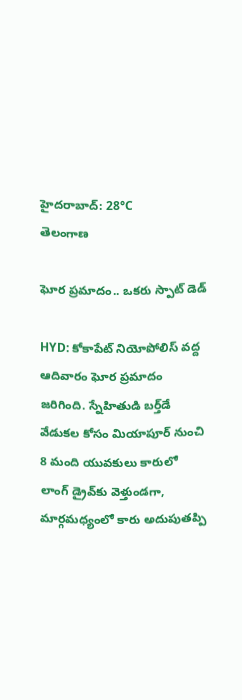హైదరాబాద్: 28°C
తెలంగాణ

ఘోర ప్రమాదం.. ఒకరు స్పాట్ డెడ్

HYD: కోకాపేట్ నియోపోలిస్ వద్ద ఆదివారం ఘోర ప్రమాదం జరిగింది. స్నేహితుడి బర్త్‌డే వేడుకల కోసం మియాపూర్ నుంచి 8 మంది యువకులు కారులో లాంగ్ డ్రైవ్‌కు వెళ్తుండగా, మార్గమధ్యంలో కారు అదుపుతప్పి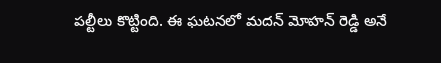పల్టీలు కొట్టింది. ఈ ఘటనలో మదన్ మోహన్ రెడ్డి అనే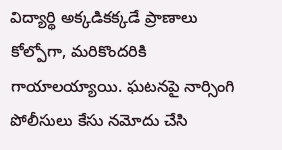విద్యార్థి అక్కడికక్కడే ప్రాణాలు కోల్పోగా, మరికొందరికి గాయాలయ్యాయి. ఘటనపై నార్సింగి పోలీసులు కేసు నమోదు చేసి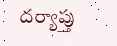దర్యాప్తు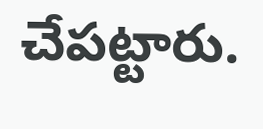చేపట్టారు.